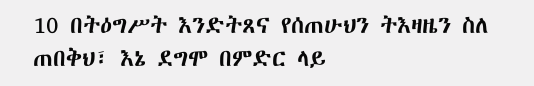10 በትዕግሥት እንድትጸና የሰጠሁህን ትእዛዜን ስለ ጠበቅህ፣ እኔ ደግሞ በምድር ላይ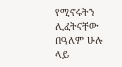የሚኖሩትን ሊፈትናቸው በዓለም ሁሉ ላይ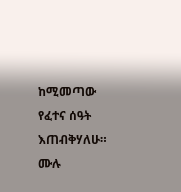ከሚመጣው የፈተና ሰዓት እጠብቅሃለሁ።
ሙሉ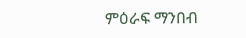ምዕራፍ ማንበብ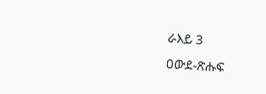ራእይ 3
ዐውደ-ጽሑፍ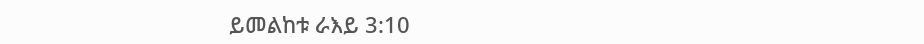ይመልከቱ ራእይ 3:10